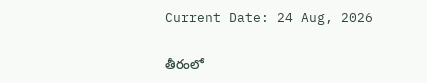Current Date: 24 Aug, 2026

తీరంలో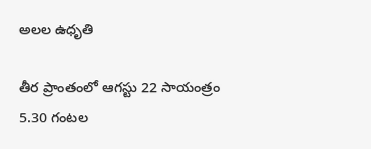అలల ఉధృతి

తీర ప్రాంతంలో ఆగస్టు 22 సాయంత్రం 5.30 గంటల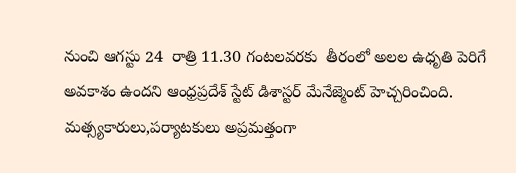నుంచి ఆగస్టు 24  రాత్రి 11.30 గంటలవరకు  తీరంలో అలల ఉధృతి పెరిగే అవకాశం ఉందని ఆంధ్రప్రదేశ్ స్టేట్ డిశాస్టర్ మేనేజ్మెంట్ హెచ్చరించింది. మత్స్యకారులు,పర్యాటకులు అప్రమత్తంగా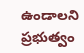ఉండాలని ప్రభుత్వం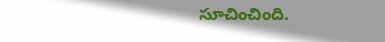సూచించింది.